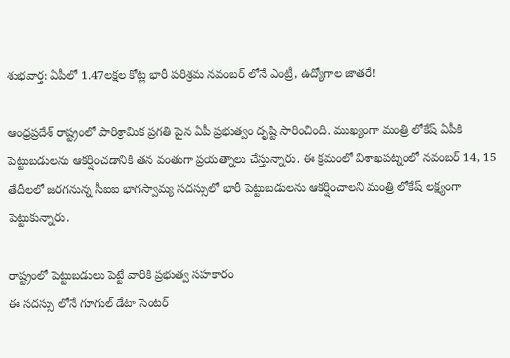శుభవార్త: ఏపీలో 1.47లక్షల కోట్ల భారీ పరిశ్రమ నవంబర్ లోనే ఎంట్రీ, ఉద్యోగాల జాతరే!

ఆంధ్రప్రదేశ్ రాష్ట్రంలో పారిశ్రామిక ప్రగతి పైన ఏపీ ప్రభుత్వం దృష్టి సారించింది. ముఖ్యంగా మంత్రి లోకేష్ ఏపీకి పెట్టుబడులను ఆకర్షించడానికి తన వంతుగా ప్రయత్నాలు చేస్తున్నారు. ఈ క్రమంలో విశాఖపట్నంలో నవంబర్ 14, 15 తేదీలలో జరగనున్న సీఐఐ భాగస్వామ్య సదస్సులో భారీ పెట్టుబడులను ఆకర్షించాలని మంత్రి లోకేష్ లక్ష్యంగా పెట్టుకున్నారు.

రాష్ట్రంలో పెట్టుబడులు పెట్టే వారికి ప్రభుత్వ సహకారం
ఈ సదస్సు లోనే గూగుల్ డేటా సెంటర్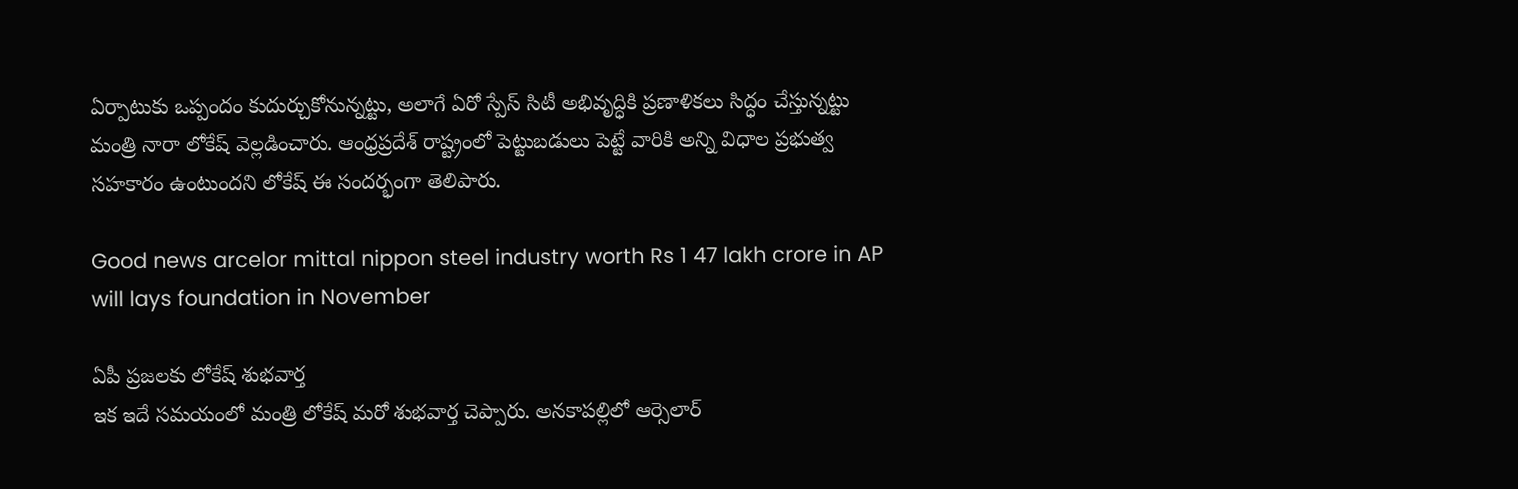ఏర్పాటుకు ఒప్పందం కుదుర్చుకోనున్నట్టు, అలాగే ఏరో స్పేస్ సిటీ అభివృద్ధికి ప్రణాళికలు సిద్ధం చేస్తున్నట్టు మంత్రి నారా లోకేష్ వెల్లడించారు. ఆంధ్రప్రదేశ్ రాష్ట్రంలో పెట్టుబడులు పెట్టే వారికి అన్ని విధాల ప్రభుత్వ సహకారం ఉంటుందని లోకేష్ ఈ సందర్భంగా తెలిపారు.

Good news arcelor mittal nippon steel industry worth Rs 1 47 lakh crore in AP will lays foundation in November

ఏపీ ప్రజలకు లోకేష్ శుభవార్త
ఇక ఇదే సమయంలో మంత్రి లోకేష్ మరో శుభవార్త చెప్పారు. అనకాపల్లిలో ఆర్సెలార్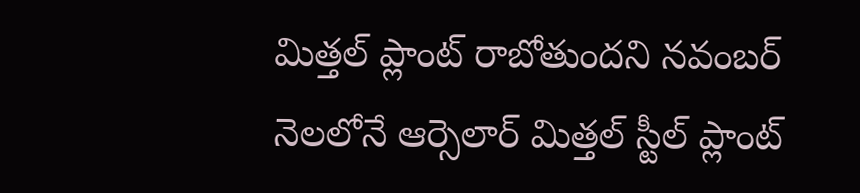మిత్తల్ ప్లాంట్ రాబోతుందని నవంబర్ నెలలోనే ఆర్సెలార్ మిత్తల్ స్టీల్ ప్లాంట్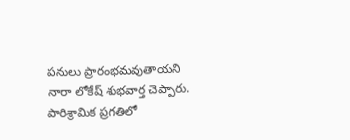పనులు ప్రారంభమవుతాయని నారా లోకేష్ శుభవార్త చెప్పారు. పారిశ్రామిక ప్రగతిలో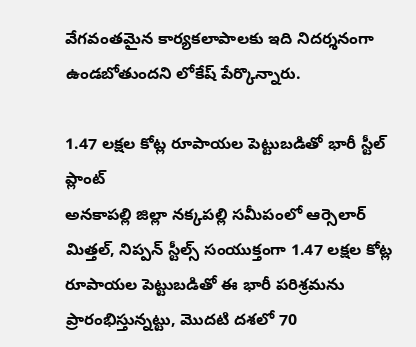వేగవంతమైన కార్యకలాపాలకు ఇది నిదర్శనంగా ఉండబోతుందని లోకేష్ పేర్కొన్నారు.

1.47 లక్షల కోట్ల రూపాయల పెట్టుబడితో భారీ స్టీల్ ప్లాంట్
అనకాపల్లి జిల్లా నక్కపల్లి సమీపంలో ఆర్సెలార్ మిత్తల్, నిప్పన్ స్టీల్స్ సంయుక్తంగా 1.47 లక్షల కోట్ల రూపాయల పెట్టుబడితో ఈ భారీ పరిశ్రమను ప్రారంభిస్తున్నట్టు, మొదటి దశలో 70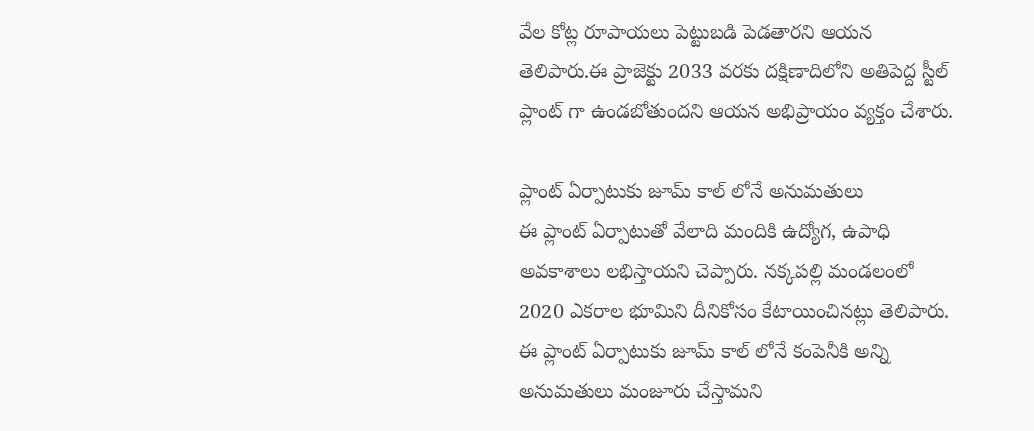వేల కోట్ల రూపాయలు పెట్టుబడి పెడతారని ఆయన తెలిపారు.ఈ ప్రాజెక్టు 2033 వరకు దక్షిణాదిలోని అతిపెద్ద స్టీల్ ప్లాంట్ గా ఉండబోతుందని ఆయన అభిప్రాయం వ్యక్తం చేశారు.

ప్లాంట్ ఏర్పాటుకు జూమ్ కాల్ లోనే అనుమతులు
ఈ ప్లాంట్ ఏర్పాటుతో వేలాది మందికి ఉద్యోగ, ఉపాధి అవకాశాలు లభిస్తాయని చెప్పారు. నక్కపల్లి మండలంలో 2020 ఎకరాల భూమిని దీనికోసం కేటాయించినట్లు తెలిపారు. ఈ ప్లాంట్ ఏర్పాటుకు జూమ్ కాల్ లోనే కంపెనీకి అన్ని అనుమతులు మంజూరు చేస్తామని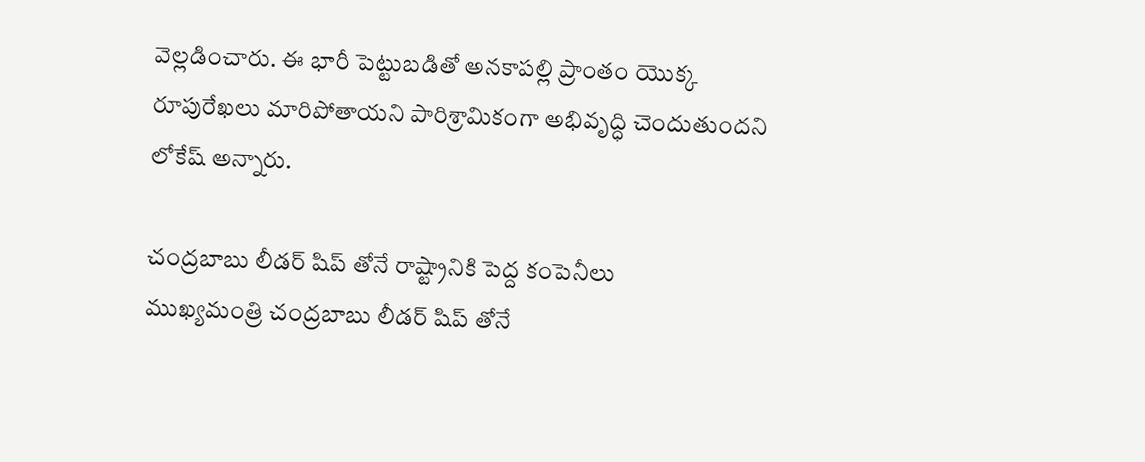వెల్లడించారు. ఈ భారీ పెట్టుబడితో అనకాపల్లి ప్రాంతం యొక్క రూపురేఖలు మారిపోతాయని పారిశ్రామికంగా అభివృద్ధి చెందుతుందని లోకేష్ అన్నారు.

చంద్రబాబు లీడర్ షిప్ తోనే రాష్ట్రానికి పెద్ద కంపెనీలు
ముఖ్యమంత్రి చంద్రబాబు లీడర్ షిప్ తోనే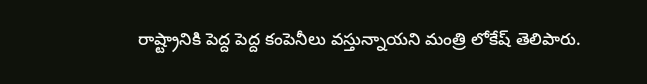రాష్ట్రానికి పెద్ద పెద్ద కంపెనీలు వస్తున్నాయని మంత్రి లోకేష్ తెలిపారు.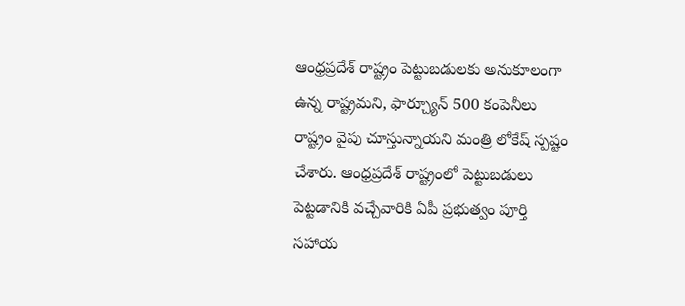ఆంధ్రప్రదేశ్ రాష్ట్రం పెట్టుబడులకు అనుకూలంగా ఉన్న రాష్ట్రమని, ఫార్చ్యూన్ 500 కంపెనీలు రాష్ట్రం వైపు చూస్తున్నాయని మంత్రి లోకేష్ స్పష్టం చేశారు. ఆంధ్రప్రదేశ్ రాష్ట్రంలో పెట్టుబడులు పెట్టడానికి వచ్చేవారికి ఏపీ ప్రభుత్వం పూర్తి సహాయ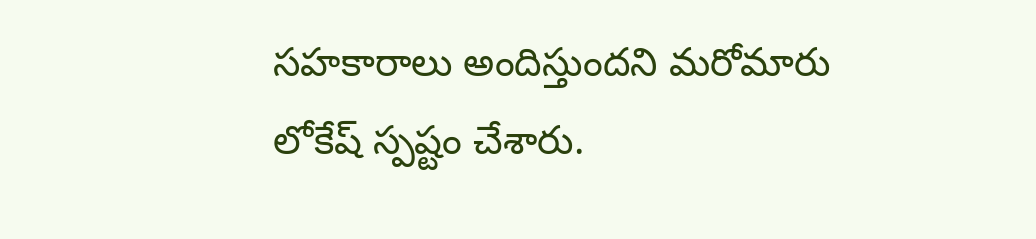సహకారాలు అందిస్తుందని మరోమారు లోకేష్ స్పష్టం చేశారు.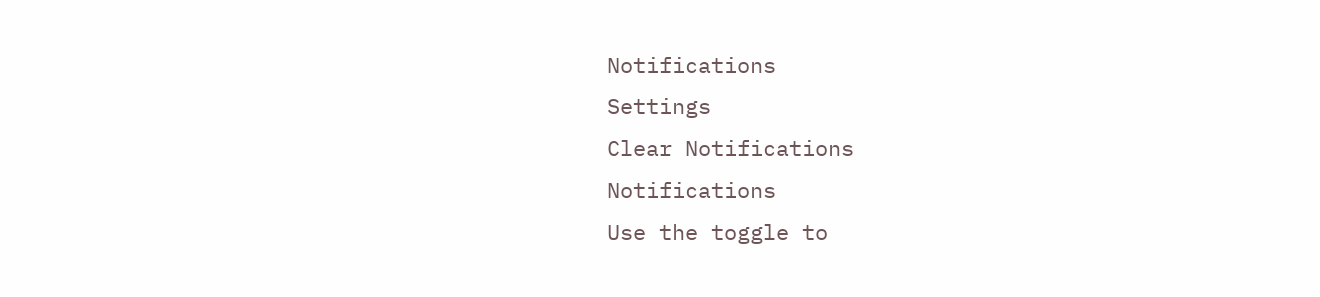Notifications
Settings
Clear Notifications
Notifications
Use the toggle to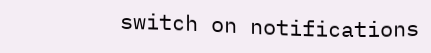switch on notifications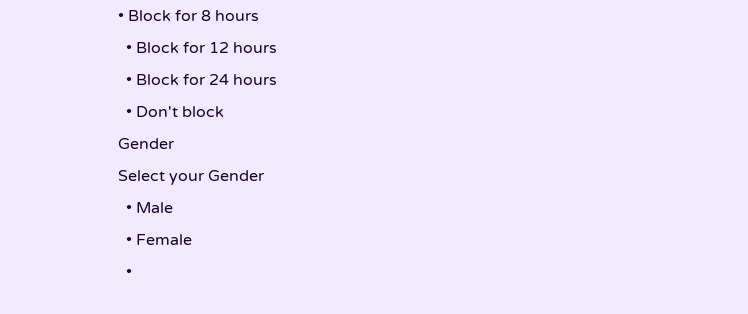• Block for 8 hours
  • Block for 12 hours
  • Block for 24 hours
  • Don't block
Gender
Select your Gender
  • Male
  • Female
  •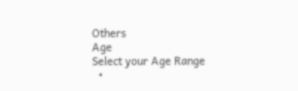Others
Age
Select your Age Range
  •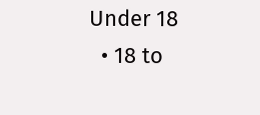Under 18
  • 18 to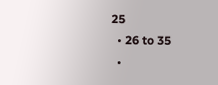25
  • 26 to 35
  •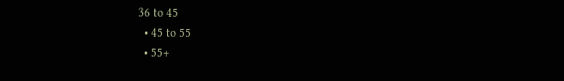36 to 45
  • 45 to 55
  • 55+